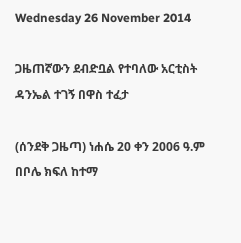Wednesday 26 November 2014

ጋዜጠኛውን ደብድቧል የተባለው አርቲስት ዳንኤል ተገኝ በዋስ ተፈታ

(ሰንደቅ ጋዜጣ) ነሐሴ 20 ቀን 2006 ዓ.ም በቦሌ ክፍለ ከተማ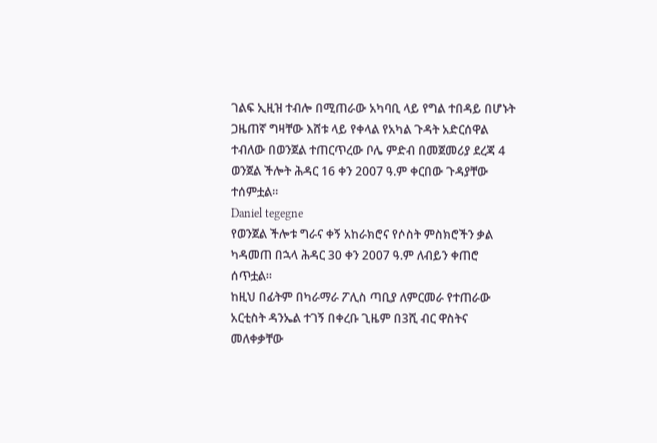ገልፍ ኢዚዝ ተብሎ በሚጠራው አካባቢ ላይ የግል ተበዳይ በሆኑት ጋዜጠኛ ግዛቸው እሸቱ ላይ የቀላል የአካል ጉዳት አድርሰዋል ተብለው በወንጀል ተጠርጥረው ቦሌ ምድብ በመጀመሪያ ደረጃ 4 ወንጀል ችሎት ሕዳር 16 ቀን 2007 ዓ.ም ቀርበው ጉዳያቸው ተሰምቷል።
Daniel tegegne
የወንጀል ችሎቱ ግራና ቀኝ አከራክሮና የሶስት ምስክሮችን ቃል ካዳመጠ በኋላ ሕዳር 30 ቀን 2007 ዓ.ም ለብይን ቀጠሮ ሰጥቷል።
ከዚህ በፊትም በካራማራ ፖሊስ ጣቢያ ለምርመራ የተጠራው አርቲስት ዳንኤል ተገኝ በቀረቡ ጊዜም በ3ሺ ብር ዋስትና መለቀቃቸው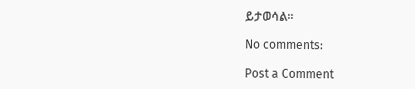ይታወሳል።

No comments:

Post a Comment